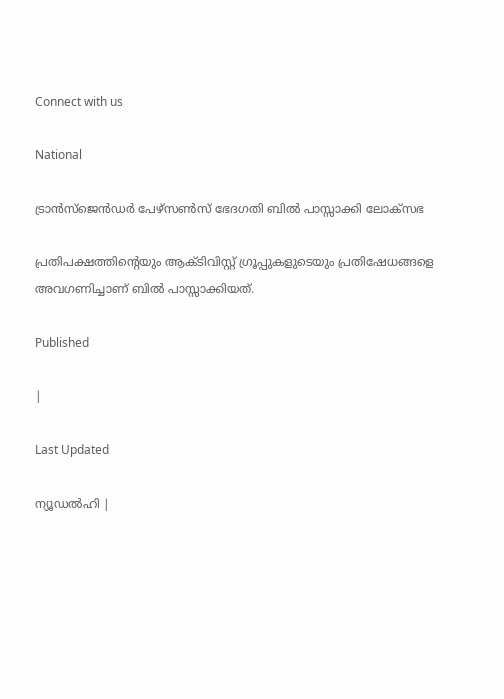Connect with us

National

ട്രാന്‍സ്‌ജെന്‍ഡര്‍ പേഴ്‌സണ്‍സ് ഭേദഗതി ബില്‍ പാസ്സാക്കി ലോക്‌സഭ

പ്രതിപക്ഷത്തിന്റെയും ആക്ടിവിസ്റ്റ് ഗ്രൂപ്പുകളുടെയും പ്രതിഷേധങ്ങളെ അവഗണിച്ചാണ് ബില്‍ പാസ്സാക്കിയത്.

Published

|

Last Updated

ന്യൂഡല്‍ഹി |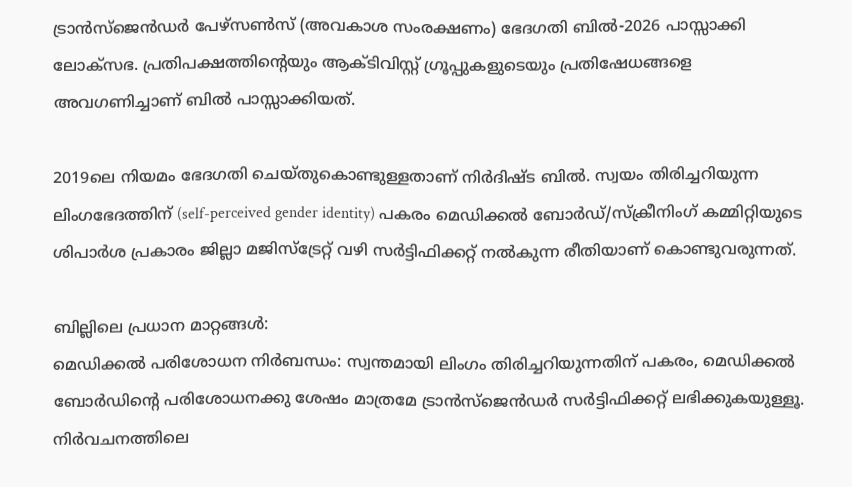ട്രാന്‍സ്‌ജെന്‍ഡര്‍ പേഴ്‌സണ്‍സ് (അവകാശ സംരക്ഷണം) ഭേദഗതി ബില്‍-2026 പാസ്സാക്കി ലോക്‌സഭ. പ്രതിപക്ഷത്തിന്റെയും ആക്ടിവിസ്റ്റ് ഗ്രൂപ്പുകളുടെയും പ്രതിഷേധങ്ങളെ അവഗണിച്ചാണ് ബില്‍ പാസ്സാക്കിയത്.

2019ലെ നിയമം ഭേദഗതി ചെയ്തുകൊണ്ടുള്ളതാണ് നിര്‍ദിഷ്ട ബില്‍. സ്വയം തിരിച്ചറിയുന്ന ലിംഗഭേദത്തിന് (self-perceived gender identity) പകരം മെഡിക്കല്‍ ബോര്‍ഡ്/സ്‌ക്രീനിംഗ് കമ്മിറ്റിയുടെ ശിപാര്‍ശ പ്രകാരം ജില്ലാ മജിസ്ട്രേറ്റ് വഴി സര്‍ട്ടിഫിക്കറ്റ് നല്‍കുന്ന രീതിയാണ് കൊണ്ടുവരുന്നത്.

ബില്ലിലെ പ്രധാന മാറ്റങ്ങള്‍:
മെഡിക്കല്‍ പരിശോധന നിര്‍ബന്ധം: സ്വന്തമായി ലിംഗം തിരിച്ചറിയുന്നതിന് പകരം, മെഡിക്കല്‍ ബോര്‍ഡിന്റെ പരിശോധനക്കു ശേഷം മാത്രമേ ട്രാന്‍സ്ജെന്‍ഡര്‍ സര്‍ട്ടിഫിക്കറ്റ് ലഭിക്കുകയുള്ളൂ.
നിര്‍വചനത്തിലെ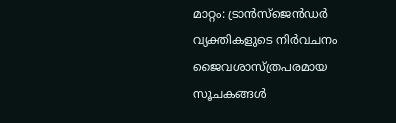മാറ്റം: ട്രാന്‍സ്ജെന്‍ഡര്‍ വ്യക്തികളുടെ നിര്‍വചനം ജൈവശാസ്ത്രപരമായ സൂചകങ്ങള്‍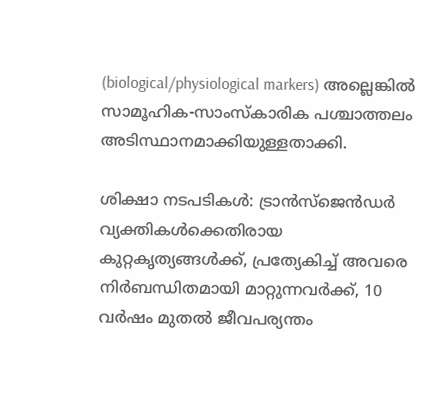(biological/physiological markers) അല്ലെങ്കില്‍ സാമൂഹിക-സാംസ്‌കാരിക പശ്ചാത്തലം അടിസ്ഥാനമാക്കിയുള്ളതാക്കി.

ശിക്ഷാ നടപടികള്‍: ട്രാന്‍സ്ജെന്‍ഡര്‍ വ്യക്തികള്‍ക്കെതിരായ കുറ്റകൃത്യങ്ങള്‍ക്ക്, പ്രത്യേകിച്ച് അവരെ നിര്‍ബന്ധിതമായി മാറ്റുന്നവര്‍ക്ക്, 10 വര്‍ഷം മുതല്‍ ജീവപര്യന്തം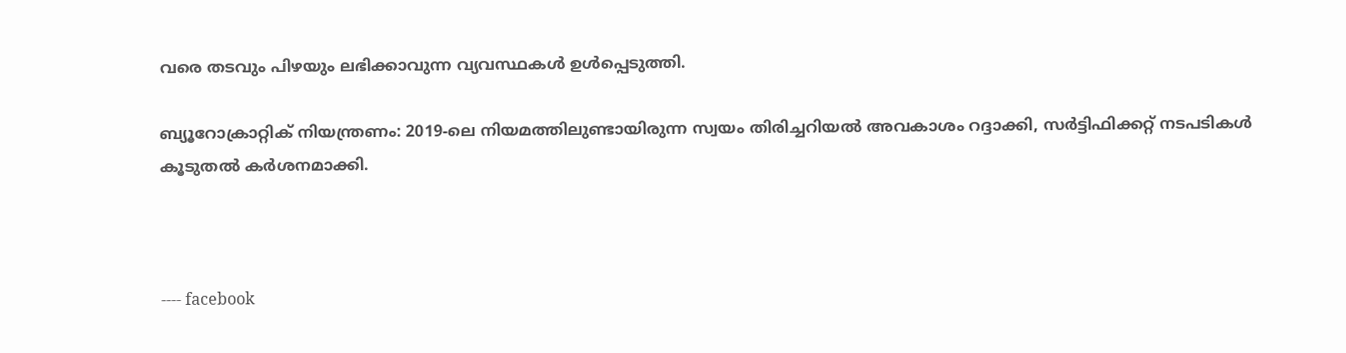വരെ തടവും പിഴയും ലഭിക്കാവുന്ന വ്യവസ്ഥകള്‍ ഉള്‍പ്പെടുത്തി.

ബ്യൂറോക്രാറ്റിക് നിയന്ത്രണം: 2019-ലെ നിയമത്തിലുണ്ടായിരുന്ന സ്വയം തിരിച്ചറിയല്‍ അവകാശം റദ്ദാക്കി, സര്‍ട്ടിഫിക്കറ്റ് നടപടികള്‍ കൂടുതല്‍ കര്‍ശനമാക്കി.



---- facebook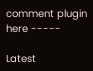comment plugin here -----

Latest